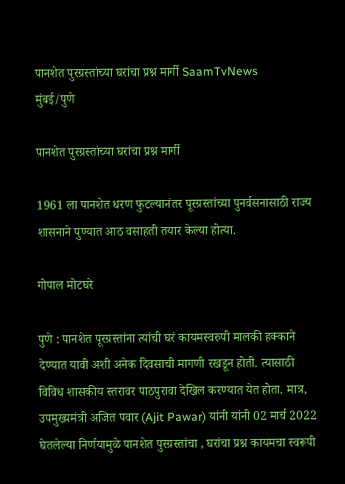पानशेत पुरग्रस्तांच्या घरांचा प्रश्न मार्गी SaamTvNews
मुंबई/पुणे

पानशेत पुरग्रस्तांच्या घरांचा प्रश्न मार्गी

1961 ला पानशेत धरण फुटल्यानंतर पूरग्रस्तांच्या पुनर्वसनासाठी राज्य शासनाने पुण्यात आठ वसाहती तयार केल्या होत्या.

गोपाल मोटघरे

पुणे : पानशेत पूरग्रस्तांना त्यांची घरं कायमस्वरुपी मालकी हक्काने देण्यात यावी अशी अनेक दिवसाची मागणी रखडून होती. त्यासाठी विविध शासकीय स्तरावर पाठपुरावा देखिल करण्यात येत होता. मात्र, उपमुख्यमंत्री अजित पवार (Ajit Pawar) यांनी यांनी 02 मार्च 2022 घेतलेल्या निर्णयामुळे पानशेत पुरग्रस्तांचा , घरांचा प्रश्न कायमचा स्वरूपी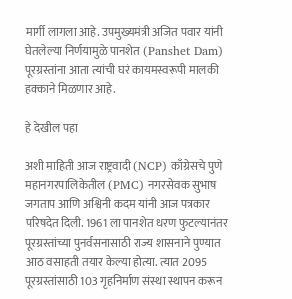मार्गी लागला आहे. उपमुख्यमंत्री अजित पवार यांनी घेतलेल्या निर्णयामुळे पानशेत (Panshet Dam) पूरग्रस्तांना आता त्यांची घरं कायमस्वरूपी मालकी हक्काने मिळणार आहे.

हे देखील पहा

अशी माहिती आज राष्ट्रवादी (NCP) काँग्रेसचे पुणे महानगरपालिकेतील (PMC) नगरसेवक सुभाष जगताप आणि अश्विनी कदम यांनी आज पत्रकार परिषदेत दिली. 1961 ला पानशेत धरण फुटल्यानंतर पूरग्रस्तांच्या पुनर्वसनासाठी राज्य शासनाने पुण्यात आठ वसाहती तयार केल्या होत्या. त्यात 2095 पूरग्रस्तांसाठी 103 गृहनिर्माण संस्था स्थापन करून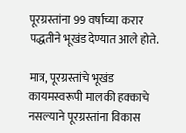पूरग्रस्तांना 99 वर्षाच्या करार पद्धतीने भूखंड देण्यात आले होते.

मात्र, पूरग्रस्तांचे भूखंड कायमस्वरूपी मालकी हक्काचे नसल्याने पूरग्रस्तांना विकास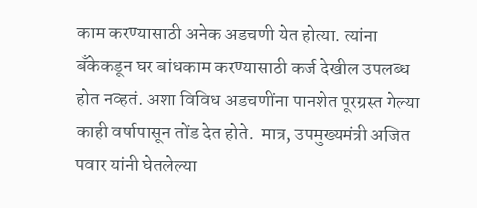काम करण्यासाठी अनेक अडचणी येत होत्या. त्यांना बँकेकडून घर बांधकाम करण्यासाठी कर्ज देखील उपलब्ध होत नव्हतं. अशा विविध अडचणींना पानशेत पूरग्रस्त गेल्या काही वर्षापासून तोंड देत होते.  मात्र, उपमुख्यमंत्री अजित पवार यांनी घेतलेल्या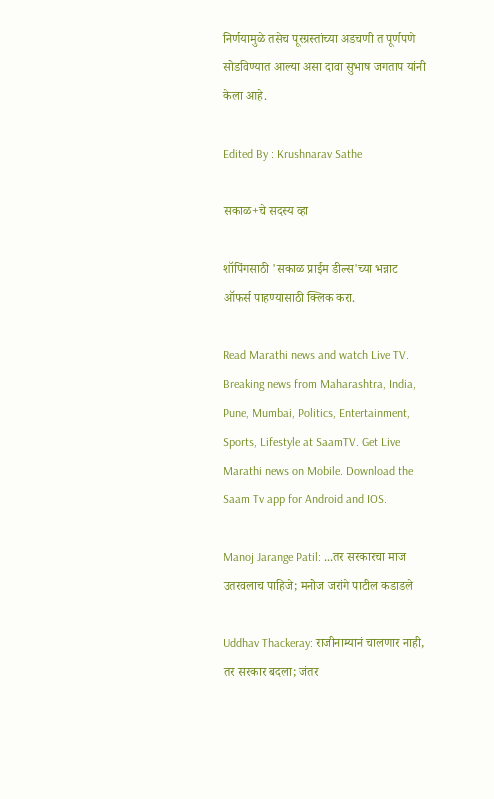निर्णयामुळे तसेच पूरग्रस्तांच्या अडचणी त पूर्णपणे सोडविण्यात आल्या असा दावा सुभाष जगताप यांनी केला आहे.

Edited By : Krushnarav Sathe

सकाळ+चे सदस्य व्हा

शॉपिंगसाठी 'सकाळ प्राईम डील्स'च्या भन्नाट ऑफर्स पाहण्यासाठी क्लिक करा.

Read Marathi news and watch Live TV. Breaking news from Maharashtra, India, Pune, Mumbai, Politics, Entertainment, Sports, Lifestyle at SaamTV. Get Live Marathi news on Mobile. Download the Saam Tv app for Android and IOS.

Manoj Jarange Patil: ...तर सरकारचा माज उतरवलाच पाहिजे; मनोज जरांगे पाटील कडाडले

Uddhav Thackeray: राजीनाम्यानं चालणार नाही, तर सरकार बदला; जंतर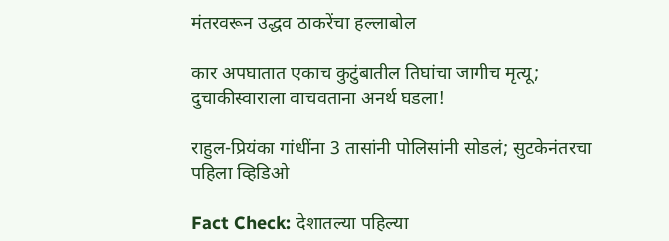मंतरवरून उद्धव ठाकरेंचा हल्लाबोल

कार अपघातात एकाच कुटुंबातील तिघांचा जागीच मृत्यू; दुचाकीस्वाराला वाचवताना अनर्थ घडला!

राहुल-प्रियंका गांधींना 3 तासांनी पोलिसांनी सोडलं; सुटकेनंतरचा पहिला व्हिडिओ

Fact Check: देशातल्या पहिल्या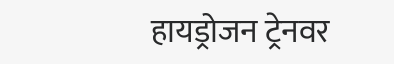हायड्रोजन ट्रेनवर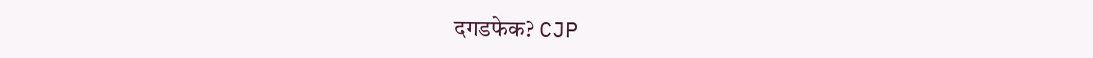दगडफेक? CJP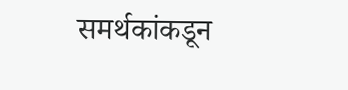समर्थकांकडून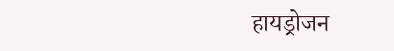हायड्रोजन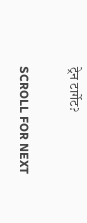ट्रेन टार्गेट?

SCROLL FOR NEXT